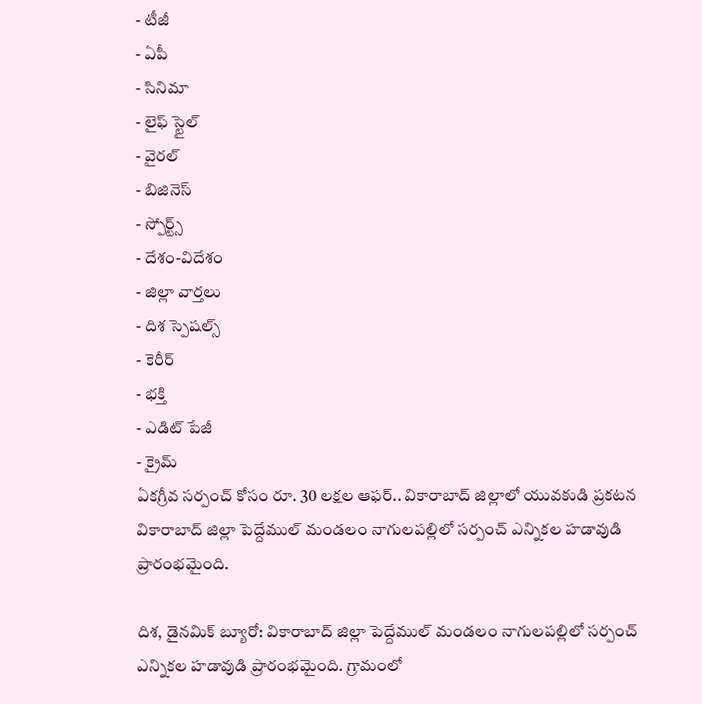- టీజీ
- ఏపీ
- సినిమా
- లైఫ్ స్టైల్
- వైరల్
- బిజినెస్
- స్పోర్ట్స్
- దేశం-విదేశం
- జిల్లా వార్తలు
- దిశ స్పెషల్స్
- కెరీర్
- భక్తి
- ఎడిట్ పేజీ
- క్రైమ్
ఏకగ్రీవ సర్పంచ్ కోసం రూ. 30 లక్షల ఆఫర్.. వికారాబాద్ జిల్లాలో యువకుడి ప్రకటన
వికారాబాద్ జిల్లా పెద్దేముల్ మండలం నాగులపల్లిలో సర్పంచ్ ఎన్నికల హడావుడి ప్రారంభమైంది.

దిశ, డైనమిక్ బ్యూరో: వికారాబాద్ జిల్లా పెద్దేముల్ మండలం నాగులపల్లిలో సర్పంచ్ ఎన్నికల హడావుడి ప్రారంభమైంది. గ్రామంలో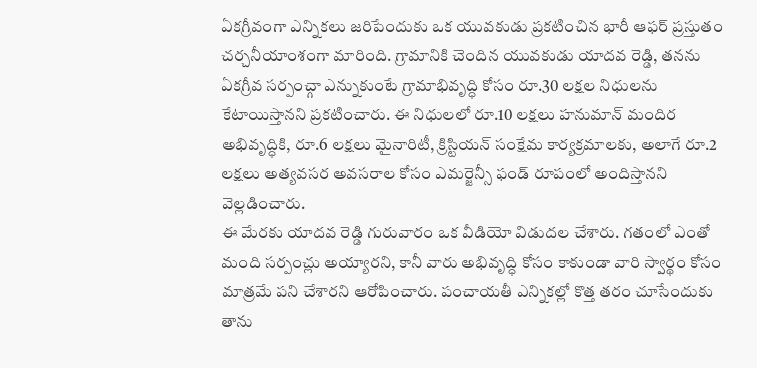ఏకగ్రీవంగా ఎన్నికలు జరిపేందుకు ఒక యువకుడు ప్రకటించిన భారీ ఆఫర్ ప్రస్తుతం చర్చనీయాంశంగా మారింది. గ్రామానికి చెందిన యువకుడు యాదవ రెడ్డి, తనను ఏకగ్రీవ సర్పంచ్గా ఎన్నుకుంటే గ్రామాభివృద్ధి కోసం రూ.30 లక్షల నిధులను కేటాయిస్తానని ప్రకటించారు. ఈ నిధులలో రూ.10 లక్షలు హనుమాన్ మందిర అభివృద్ధికి, రూ.6 లక్షలు మైనారిటీ, క్రిస్టియన్ సంక్షేమ కార్యక్రమాలకు, అలాగే రూ.2 లక్షలు అత్యవసర అవసరాల కోసం ఎమర్జెన్సీ ఫండ్ రూపంలో అందిస్తానని వెల్లడించారు.
ఈ మేరకు యాదవ రెడ్డి గురువారం ఒక వీడియో విడుదల చేశారు. గతంలో ఎంతో మంది సర్పంచ్లు అయ్యారని, కానీ వారు అభివృద్ధి కోసం కాకుండా వారి స్వార్థం కోసం మాత్రమే పని చేశారని ఆరోపించారు. పంచాయతీ ఎన్నికల్లో కొత్త తరం చూసేందుకు తాను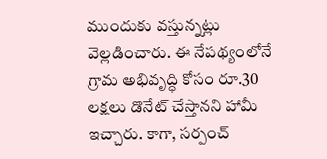ముందుకు వస్తున్నట్లు వెల్లడించారు. ఈ నేపథ్యంలోనే గ్రామ అభివృద్ధి కోసం రూ.30 లక్షలు డొనేట్ చేస్తానని హామీ ఇచ్చారు. కాగా, సర్పంచ్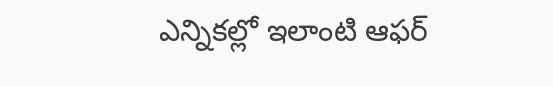ఎన్నికల్లో ఇలాంటి ఆఫర్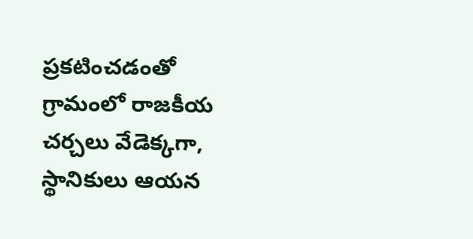ప్రకటించడంతో గ్రామంలో రాజకీయ చర్చలు వేడెక్కగా, స్థానికులు ఆయన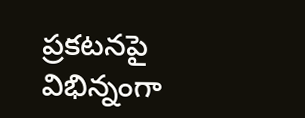ప్రకటనపై విభిన్నంగా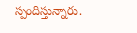స్పందిస్తున్నారు.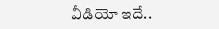వీడియో ఇదే..